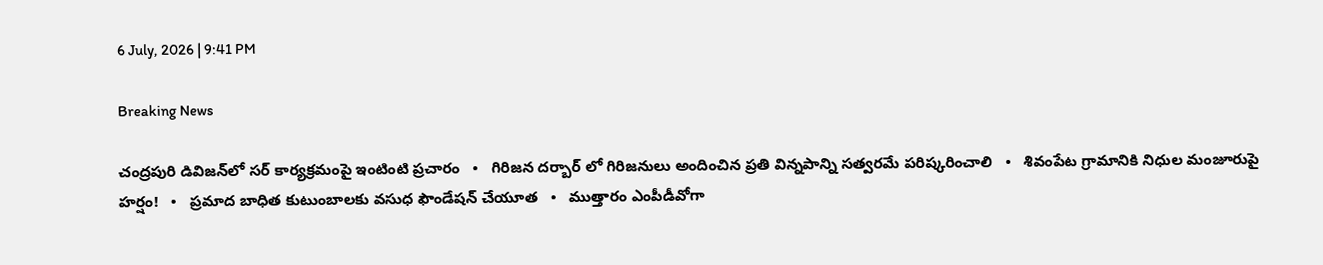6 July, 2026 | 9:41 PM

Breaking News

చంద్రపురి డివిజన్‌లో సర్ కార్యక్రమంపై ఇంటింటి ప్రచారం   •   గిరిజన దర్బార్ లో గిరిజనులు అందించిన ప్రతి విన్నపాన్ని సత్వరమే పరిష్కరించాలి   •   శివంపేట గ్రామానికి నిధుల మంజూరుపై హర్షం!   •   ప్రమాద బాధిత కుటుంబాలకు వసుధ ఫౌండేషన్ చేయూత   •   ముత్తారం ఎంపీడీవోగా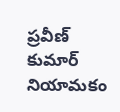ప్రవీణ్ కుమార్ నియామకం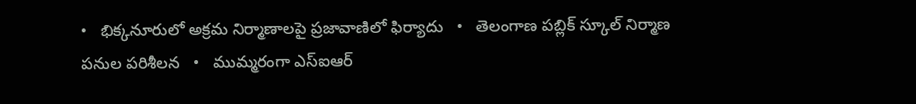•   భిక్కనూరులో అక్రమ నిర్మాణాలపై ప్రజావాణిలో ఫిర్యాదు   •   తెలంగాణ పబ్లిక్ స్కూల్ నిర్మాణ పనుల పరిశీలన   •   ముమ్మరంగా ఎస్‌ఐఆర్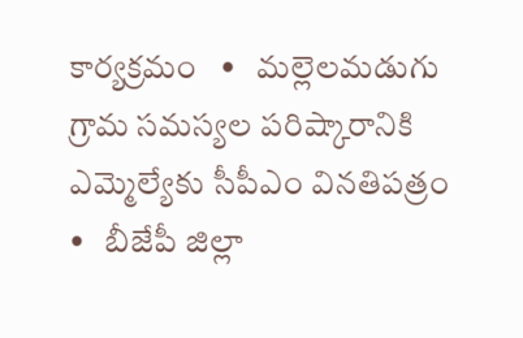కార్యక్రమం   •   మల్లెలమడుగు గ్రామ సమస్యల పరిష్కారానికి ఎమ్మెల్యేకు సీపీఎం వినతిపత్రం   •   బీజేపీ జిల్లా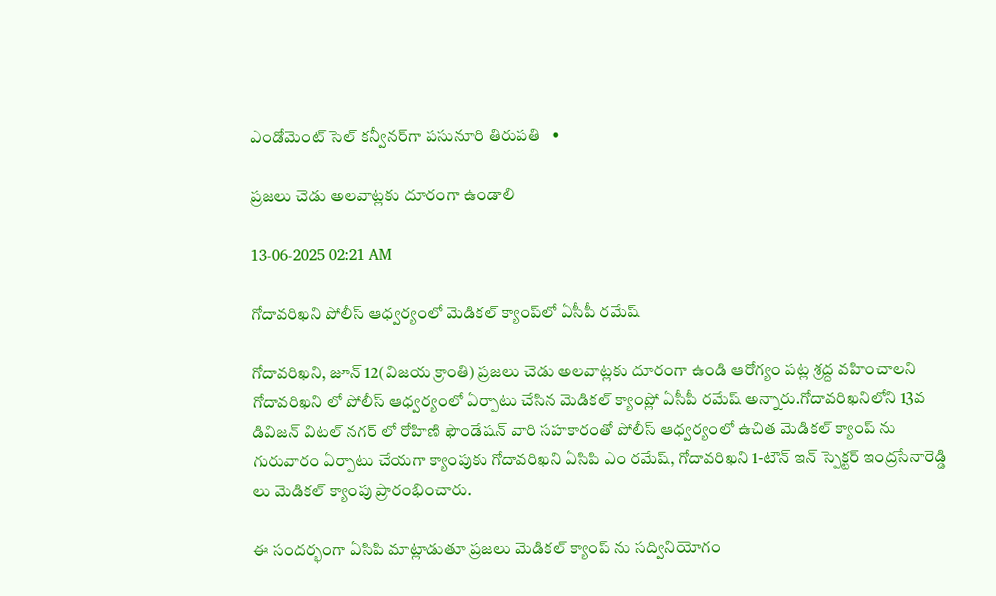ఎండోమెంట్ సెల్ కన్వీనర్‌గా పసునూరి తిరుపతి   •

ప్రజలు చెడు అలవాట్లకు దూరంగా ఉండాలి

13-06-2025 02:21 AM

గోదావరిఖని పోలీస్ ఆధ్వర్యంలో మెడికల్ క్యాంప్‌లో ఏసీపీ రమేష్

గోదావరిఖని, జూన్ 12(విజయ క్రాంతి) ప్రజలు చెడు అలవాట్లకు దూరంగా ఉండి ఆరోగ్యం పట్ల శ్రద్ద వహించాలని గోదావరిఖని లో పోలీస్ ఆధ్వర్యంలో ఏర్పాటు చేసిన మెడికల్ క్యాంప్లో ఏసీపీ రమేష్ అన్నారు.గోదావరిఖనిలోని 13వ డివిజన్ విటల్ నగర్ లో రోహిణి ఫౌండేషన్ వారి సహకారంతో పోలీస్ ఆధ్వర్యంలో ఉచిత మెడికల్ క్యాంప్ ను గురువారం ఏర్పాటు చేయగా క్యాంపుకు గోదావరిఖని ఏసిపి ఎం రమేష్, గోదావరిఖని 1-టౌన్ ఇన్ స్పెక్టర్ ఇంద్రసేనారెడ్డి లు మెడికల్ క్యాంపు ప్రారంభించారు.

ఈ సందర్భంగా ఏసిపి మాట్లాడుతూ ప్రజలు మెడికల్ క్యాంప్ ను సద్వినియోగం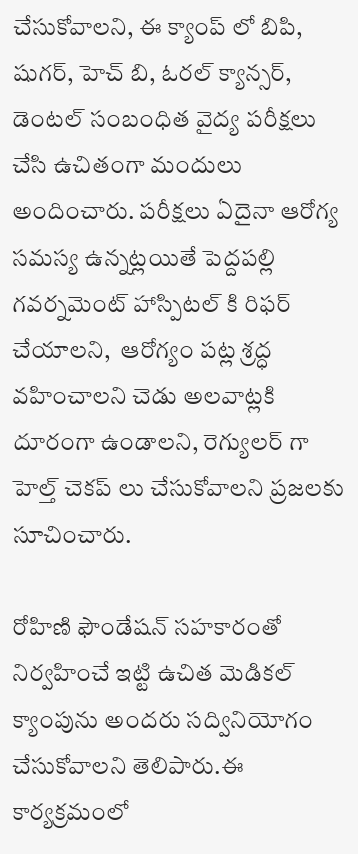చేసుకోవాలని, ఈ క్యాంప్ లో బిపి, షుగర్, హెచ్ బి, ఓరల్ క్యాన్సర్, డెంటల్ సంబంధిత వైద్య పరీక్షలు చేసి ఉచితంగా మందులు అందించారు. పరీక్షలు ఏదైనా ఆరోగ్య సమస్య ఉన్నట్లయితే పెద్దపల్లి గవర్నమెంట్ హాస్పిటల్ కి రిఫర్ చేయాలని,  ఆరోగ్యం పట్ల శ్రద్ధ వహించాలని చెడు అలవాట్లకి దూరంగా ఉండాలని, రెగ్యులర్ గా హెల్త్ చెకప్ లు చేసుకోవాలని ప్రజలకు సూచించారు.

రోహిణి ఫౌండేషన్ సహకారంతో నిర్వహించే ఇట్టి ఉచిత మెడికల్ క్యాంపును అందరు సద్వినియోగం చేసుకోవాలని తెలిపారు.ఈ కార్యక్రమంలో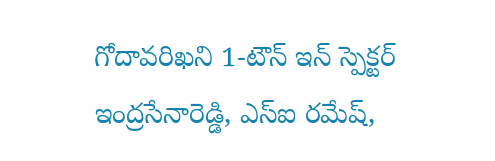గోదావరిఖని 1-టౌన్ ఇన్ స్పెక్టర్ ఇంద్రసేనారెడ్డి, ఎస్‌ఐ రమేష్,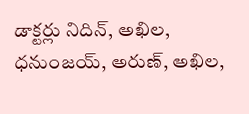డాక్టర్లు నిదిన్, అఖిల, ధనుంజయ్, అరుణ్, అఖిల,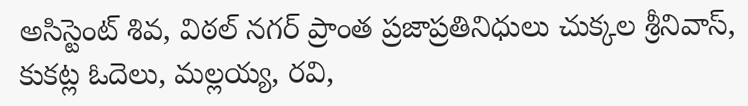అసిస్టెంట్ శివ, విఠల్ నగర్ ప్రాంత ప్రజాప్రతినిధులు చుక్కల శ్రీనివాస్, కుకట్ల ఓదెలు, మల్లయ్య, రవి,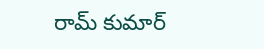రామ్ కుమార్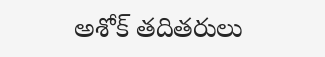అశోక్ తదితరులు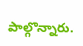పాల్గొన్నారు.